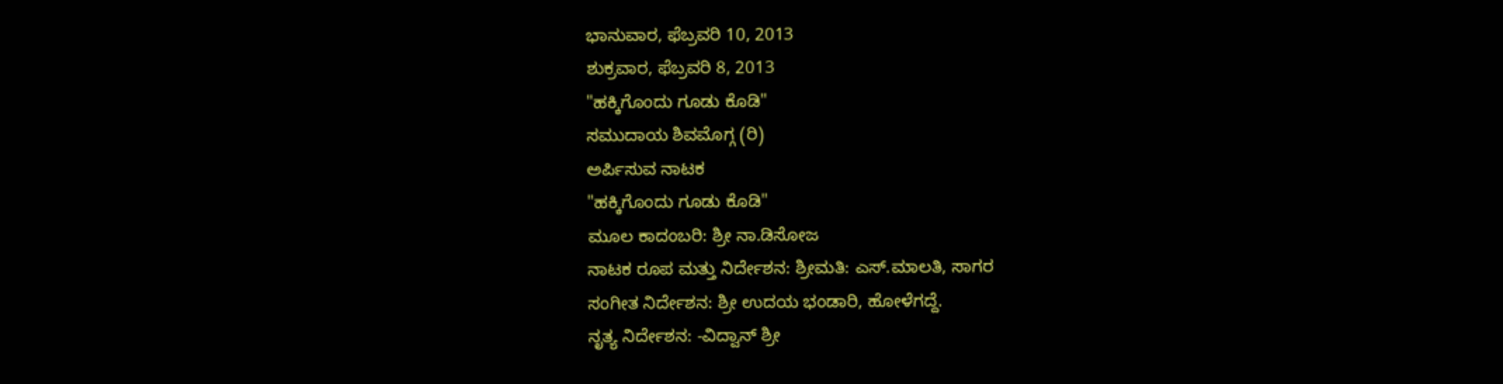ಭಾನುವಾರ, ಫೆಬ್ರವರಿ 10, 2013
ಶುಕ್ರವಾರ, ಫೆಬ್ರವರಿ 8, 2013
"ಹಕ್ಕಿಗೊಂದು ಗೂಡು ಕೊಡಿ"
ಸಮುದಾಯ ಶಿವಮೊಗ್ಗ (ರಿ)
ಅರ್ಪಿಸುವ ನಾಟಕ
"ಹಕ್ಕಿಗೊಂದು ಗೂಡು ಕೊಡಿ"
ಮೂಲ ಕಾದಂಬರಿ: ಶ್ರೀ ನಾ.ಡಿಸೋಜ
ನಾಟಕ ರೂಪ ಮತ್ತು ನಿರ್ದೇಶನ: ಶ್ರೀಮತಿ: ಎಸ್.ಮಾಲತಿ, ಸಾಗರ
ಸಂಗೀತ ನಿರ್ದೇಶನ: ಶ್ರೀ ಉದಯ ಭಂಡಾರಿ, ಹೋಳೆಗದ್ದೆ.
ನೃತ್ಯ ನಿರ್ದೇಶನ: -ವಿದ್ವಾನ್ ಶ್ರೀ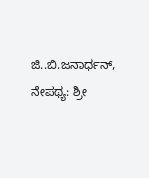ಜಿ..ಬಿ.ಜನಾರ್ಧನ್,
ನೇಪಥ್ಯ: ಶ್ರೀ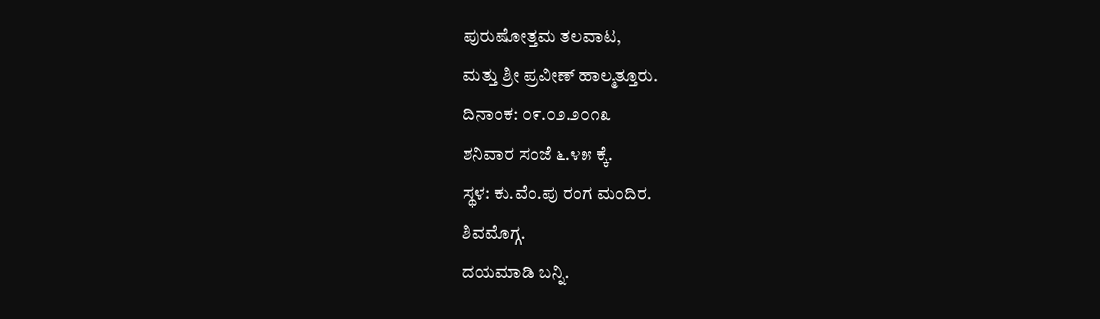ಪುರುಷೋತ್ತಮ ತಲವಾಟ,
ಮತ್ತು ಶ್ರೀ ಪ್ರವೀಣ್ ಹಾಲ್ಮತ್ತೂರು.
ದಿನಾಂಕ: ೦೯.೦೨.೨೦೧೩
ಶನಿವಾರ ಸಂಜೆ ೬.೪೫ ಕ್ಕೆ.
ಸ್ಥಳ: ಕು.ವೆಂ.ಪು ರಂಗ ಮಂದಿರ.
ಶಿವಮೊಗ್ಗ.
ದಯಮಾಡಿ ಬನ್ನಿ.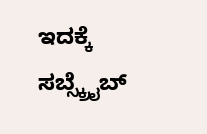ಇದಕ್ಕೆ ಸಬ್ಸ್ಕ್ರೈಬ್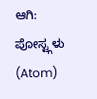ಆಗಿ:
ಪೋಸ್ಟ್ಗಳು (Atom)